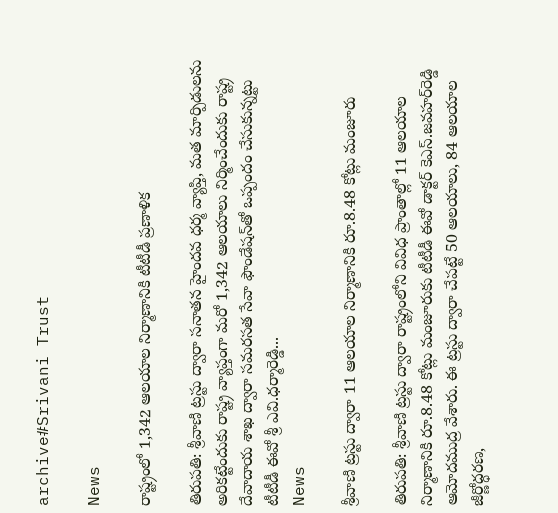archive#Srivani Trust

News

రాష్ట్రంలో 1,342 ఆలయాల నిర్మాణానికి టీటీడీ ప్రణాళిక

తిరుప‌తి: శ్రీ‌వాణి ట్ర‌స్టు ద్వారా సనాతన హైంద‌వ‌ ధర్మ వ్యాప్తి, మత మార్పిడులను అరికట్టేందుకు రాష్ట్ర వ్యాప్తంగా మ‌రో 1,342 ఆల‌యాలు నిర్మించేందుకు రాష్ట్ర దేవాదాయ శాఖ ద్వారా సమరసత సేవా ఫౌండేషన్‌తో ఒప్పందం చేసుకున్న‌ట్టు టీటీడీ ఈవో శ్రీ ఎవి.ధ‌ర్మారెడ్డి...
News

శ్రీ‌వాణి ట్ర‌స్టు ద్వారా 11 ఆల‌యాల‌ నిర్మాణానికి రూ.8.48 కోట్లు మంజూరు

తిరుప‌తి: శ్రీ‌వాణి ట్ర‌స్టు ద్వారా రాష్ట్రంలోని వివిధ ప్రాంతాల్లో 11 ఆల‌యాల నిర్మాణానికి రూ.8.48 కోట్లు మంజూరుకు టీటీడీ ఈవో డాక్ట‌ర్ కెఎస్‌.జ‌వ‌హ‌ర్‌రెడ్డి ఆమోదముద్ర వేశారు. ఈ ట్ర‌స్టు ద్వారా చేప‌ట్టే 50 ఆల‌యాలు, 84 ఆల‌యాల‌ జీర్ణోద్ధ‌ర‌ణ‌,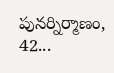పున‌ర్నిర్మాణం, 42...